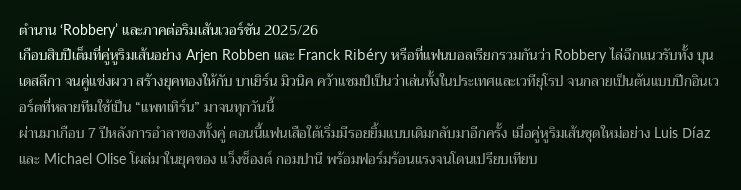ตำนาน ‘Robbery’ และภาคต่อริมเส้นเวอร์ชัน 2025/26
เกือบสิบปีเต็มที่คู่หูริมเส้นอย่าง Arjen Robben และ Franck Ribéry หรือที่แฟนบอลเรียกรวมกันว่า Robbery ไล่ฉีกแนวรับทั้ง บุนเดสลีกา จนคู่แข่งผวา สร้างยุคทองให้กับ บาเยิร์น มิวนิค คว้าแชมป์เป็นว่าเล่นทั้งในประเทศและเวทียุโรป จนกลายเป็นต้นแบบปีกอินเวอร์ตที่หลายทีมใช้เป็น “แพทเทิร์น” มาจนทุกวันนี้
ผ่านมาเกือบ 7 ปีหลังการอำลาของทั้งคู่ ตอนนี้แฟนเสือใต้เริ่มมีรอยยิ้มแบบเดิมกลับมาอีกครั้ง เมื่อคู่หูริมเส้นชุดใหม่อย่าง Luis Díaz และ Michael Olise โผล่มาในยุคของ แว็งซ็องต์ กอมปานี พร้อมฟอร์มร้อนแรงจนโดนเปรียบเทียบ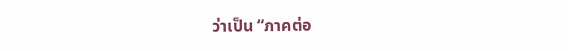ว่าเป็น “ภาคต่อ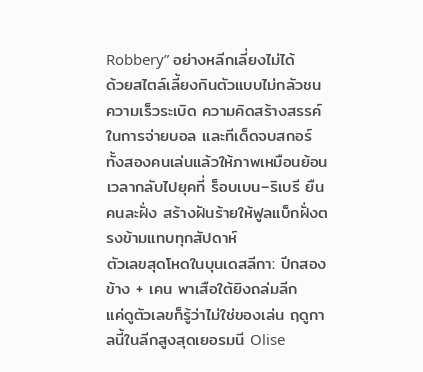Robbery” อย่างหลีกเลี่ยงไม่ได้
ด้วยสไตล์เลี้ยงกินตัวแบบไม่กลัวชน ความเร็วระเบิด ความคิดสร้างสรรค์ในการจ่ายบอล และทีเด็ดจบสกอร์ ทั้งสองคนเล่นแล้วให้ภาพเหมือนย้อนเวลากลับไปยุคที่ ร็อบเบน–ริเบรี ยืนคนละฝั่ง สร้างฝันร้ายให้ฟูลแบ็กฝั่งตรงข้ามแทบทุกสัปดาห์
ตัวเลขสุดโหดในบุนเดสลีกา: ปีกสองข้าง + เคน พาเสือใต้ยิงถล่มลีก
แค่ดูตัวเลขก็รู้ว่าไม่ใช่ของเล่น ฤดูกาลนี้ในลีกสูงสุดเยอรมนี Olise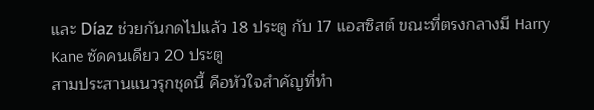และ Díaz ช่วยกันกดไปแล้ว 18 ประตู กับ 17 แอสซิสต์ ขณะที่ตรงกลางมี Harry Kane ซัดคนเดียว 20 ประตู
สามประสานแนวรุกชุดนี้ คือหัวใจสำคัญที่ทำ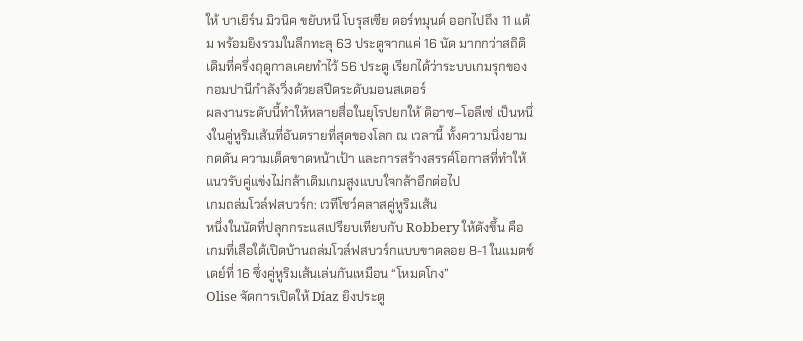ให้ บาเยิร์น มิวนิค ขยับหนี โบรุสเซีย ดอร์ทมุนด์ ออกไปถึง 11 แต้ม พร้อมยิงรวมในลีกทะลุ 63 ประตูจากแค่ 16 นัด มากกว่าสถิติเดิมที่ครึ่งฤดูกาลเคยทำไว้ 56 ประตู เรียกได้ว่าระบบเกมรุกของกอมปานีกำลังวิ่งด้วยสปีดระดับมอนสเตอร์
ผลงานระดับนี้ทำให้หลายสื่อในยุโรปยกให้ ดิอาซ–โอลีเซ่ เป็นหนึ่งในคู่หูริมเส้นที่อันตรายที่สุดของโลก ณ เวลานี้ ทั้งความนิ่งยามกดดัน ความเด็ดขาดหน้าเป้า และการสร้างสรรค์โอกาสที่ทำให้แนวรับคู่แข่งไม่กล้าเติมเกมสูงแบบใจกล้าอีกต่อไป
เกมถล่มโวล์ฟสบวร์ก: เวทีโชว์คลาสคู่หูริมเส้น
หนึ่งในนัดที่ปลุกกระแสเปรียบเทียบกับ Robbery ให้ดังขึ้น คือเกมที่เสือใต้เปิดบ้านถล่มโวล์ฟสบวร์กแบบขาดลอย 8-1 ในแมตช์เดย์ที่ 16 ซึ่งคู่หูริมเส้นเล่นกันเหมือน “โหมดโกง”
Olise จัดการเปิดให้ Díaz ยิงประตู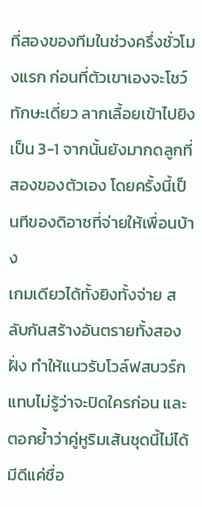ที่สองของทีมในช่วงครึ่งชั่วโมงแรก ก่อนที่ตัวเขาเองจะโชว์ทักษะเดี่ยว ลากเลื้อยเข้าไปยิงเป็น 3-1 จากนั้นยังมากดลูกที่สองของตัวเอง โดยครั้งนี้เป็นทีของดิอาซที่จ่ายให้เพื่อนบ้าง
เกมเดียวได้ทั้งยิงทั้งจ่าย สลับกันสร้างอันตรายทั้งสองฝั่ง ทำให้แนวรับโวล์ฟสบวร์กแทบไม่รู้ว่าจะปิดใครก่อน และตอกย้ำว่าคู่หูริมเส้นชุดนี้ไม่ได้มีดีแค่ชื่อ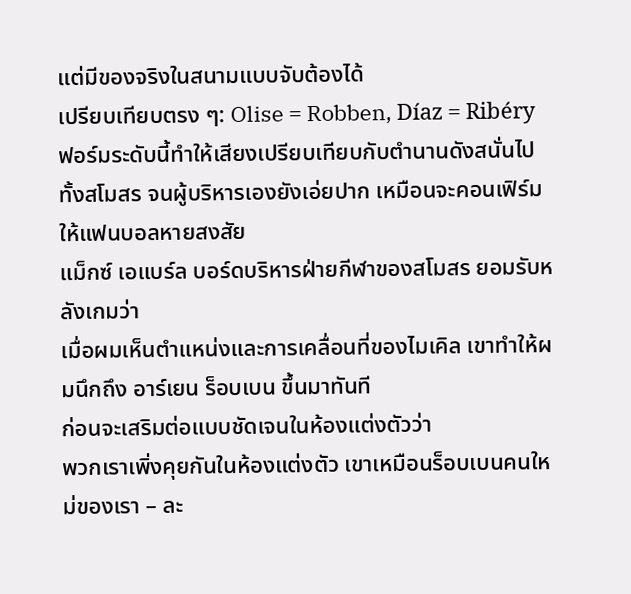แต่มีของจริงในสนามแบบจับต้องได้
เปรียบเทียบตรง ๆ: Olise = Robben, Díaz = Ribéry
ฟอร์มระดับนี้ทำให้เสียงเปรียบเทียบกับตำนานดังสนั่นไปทั้งสโมสร จนผู้บริหารเองยังเอ่ยปาก เหมือนจะคอนเฟิร์มให้แฟนบอลหายสงสัย
แม็กซ์ เอแบร์ล บอร์ดบริหารฝ่ายกีฬาของสโมสร ยอมรับหลังเกมว่า
เมื่อผมเห็นตำแหน่งและการเคลื่อนที่ของไมเคิล เขาทำให้ผมนึกถึง อาร์เยน ร็อบเบน ขึ้นมาทันที
ก่อนจะเสริมต่อแบบชัดเจนในห้องแต่งตัวว่า
พวกเราเพิ่งคุยกันในห้องแต่งตัว เขาเหมือนร็อบเบนคนใหม่ของเรา – ละ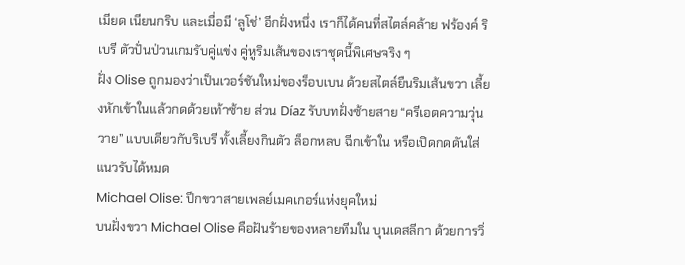เมียด เนียนกริบ และเมื่อมี ‘ลูโช่’ อีกฝั่งหนึ่ง เราก็ได้คนที่สไตล์คล้าย ฟร้องค์ ริเบรี ตัวปั่นป่วนเกมรับคู่แข่ง คู่หูริมเส้นของเราชุดนี้พิเศษจริง ๆ
ฝั่ง Olise ถูกมองว่าเป็นเวอร์ชันใหม่ของร็อบเบน ด้วยสไตล์ยืนริมเส้นขวา เลี้ยงหักเข้าในแล้วกดด้วยเท้าซ้าย ส่วน Díaz รับบทฝั่งซ้ายสาย “ครีเอตความวุ่นวาย” แบบเดียวกับริเบรี ทั้งเลี้ยงกินตัว ล็อกหลบ ฉีกเข้าใน หรือเปิดกดดันใส่แนวรับได้หมด
Michael Olise: ปีกขวาสายเพลย์เมคเกอร์แห่งยุคใหม่
บนฝั่งขวา Michael Olise คือฝันร้ายของหลายทีมใน บุนเดสลีกา ด้วยการวิ่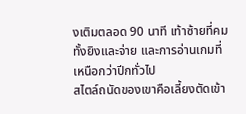งเติมตลอด 90 นาที เท้าซ้ายที่คมทั้งยิงและจ่าย และการอ่านเกมที่เหนือกว่าปีกทั่วไป
สไตล์ถนัดของเขาคือเลี้ยงตัดเข้า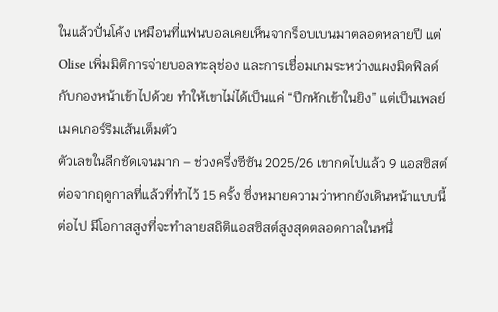ในแล้วปั่นโค้ง เหมือนที่แฟนบอลเคยเห็นจากร็อบเบนมาตลอดหลายปี แต่ Olise เพิ่มมิติการจ่ายบอลทะลุช่อง และการเชื่อมเกมระหว่างแผงมิดฟิลด์กับกองหน้าเข้าไปด้วย ทำให้เขาไม่ได้เป็นแค่ “ปีกหักเข้าในยิง” แต่เป็นเพลย์เมคเกอร์ริมเส้นเต็มตัว
ตัวเลขในลีกชัดเจนมาก – ช่วงครึ่งซีซัน 2025/26 เขากดไปแล้ว 9 แอสซิสต์ ต่อจากฤดูกาลที่แล้วที่ทำไว้ 15 ครั้ง ซึ่งหมายความว่าหากยังเดินหน้าแบบนี้ต่อไป มีโอกาสสูงที่จะทำลายสถิติแอสซิสต์สูงสุดตลอดกาลในหนึ่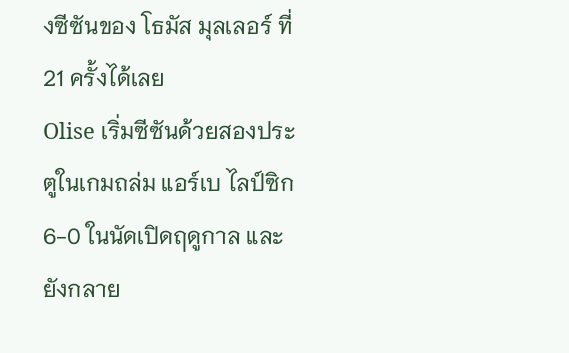งซีซันของ โธมัส มุลเลอร์ ที่ 21 ครั้งได้เลย
Olise เริ่มซีซันด้วยสองประตูในเกมถล่ม แอร์เบ ไลป์ซิก 6-0 ในนัดเปิดฤดูกาล และยังกลาย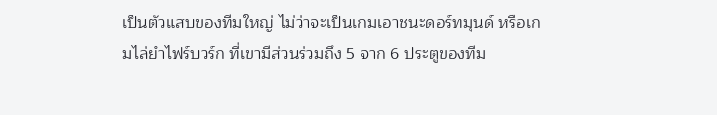เป็นตัวแสบของทีมใหญ่ ไม่ว่าจะเป็นเกมเอาชนะดอร์ทมุนด์ หรือเกมไล่ยำไฟร์บวร์ก ที่เขามีส่วนร่วมถึง 5 จาก 6 ประตูของทีม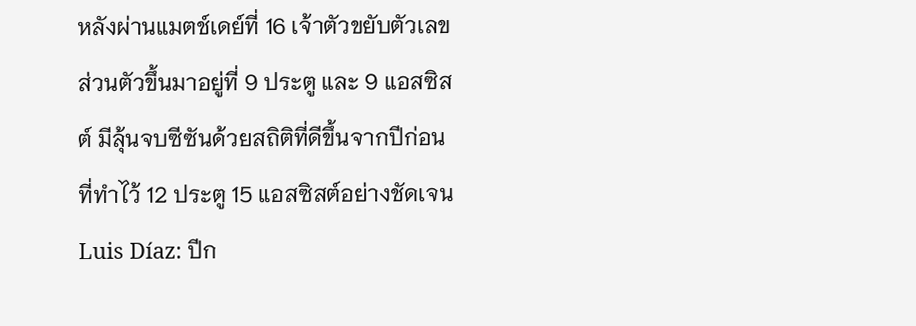หลังผ่านแมตช์เดย์ที่ 16 เจ้าตัวขยับตัวเลขส่วนตัวขึ้นมาอยู่ที่ 9 ประตู และ 9 แอสซิสต์ มีลุ้นจบซีซันด้วยสถิติที่ดีขึ้นจากปีก่อนที่ทำไว้ 12 ประตู 15 แอสซิสต์อย่างชัดเจน
Luis Díaz: ปีก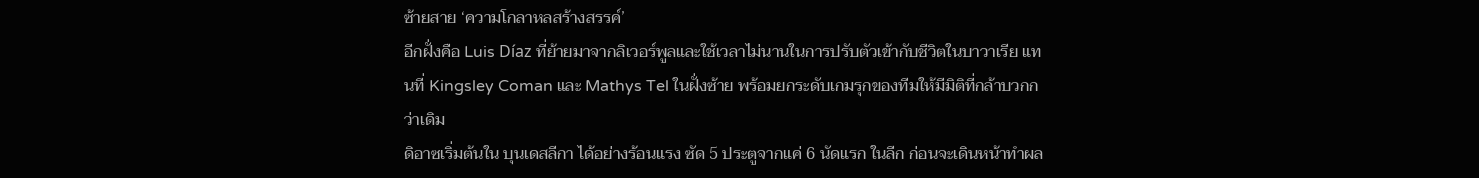ซ้ายสาย ‘ความโกลาหลสร้างสรรค์’
อีกฝั่งคือ Luis Díaz ที่ย้ายมาจากลิเวอร์พูลและใช้เวลาไม่นานในการปรับตัวเข้ากับชีวิตในบาวาเรีย แทนที่ Kingsley Coman และ Mathys Tel ในฝั่งซ้าย พร้อมยกระดับเกมรุกของทีมให้มีมิติที่กล้าบวกกว่าเดิม
ดิอาซเริ่มต้นใน บุนเดสลีกา ได้อย่างร้อนแรง ซัด 5 ประตูจากแค่ 6 นัดแรก ในลีก ก่อนจะเดินหน้าทำผล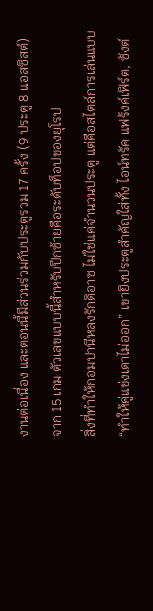งานต่อเนื่อง และตอนนี้มีส่วนร่วมกับประตูรวม 17 ครั้ง (9 ประตู 8 แอสซิสต์) จาก 15 เกม ตัวเลขแบบนี้สำหรับปีกซ้ายคือระดับท็อปของยุโรป
สิ่งที่ทำให้กอมปานีหลงรักดิอาซ ไม่ใช่แค่จำนวนประตู แต่คือสไตล์การเล่นแบบ “ทำให้คู่แข่งเดาไม่ออก” เขายิงประตูสำคัญใส่ทั้ง ไอน์ทรัค แฟร้งค์เฟิร์ต, ซังต์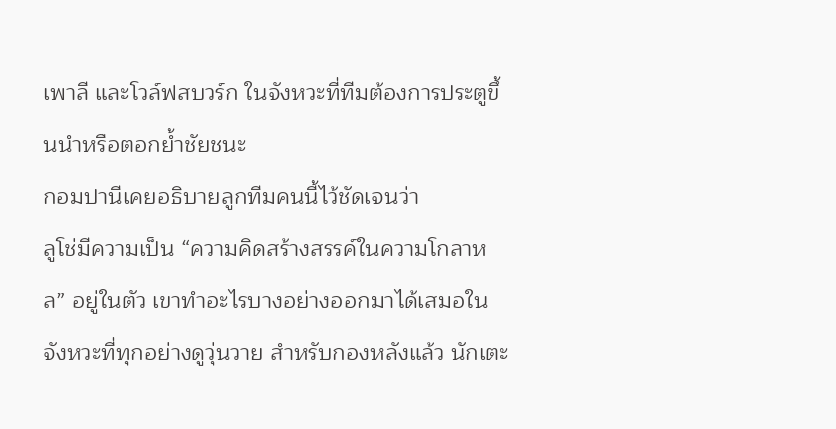เพาลี และโวล์ฟสบวร์ก ในจังหวะที่ทีมต้องการประตูขึ้นนำหรือตอกย้ำชัยชนะ
กอมปานีเคยอธิบายลูกทีมคนนี้ไว้ชัดเจนว่า
ลูโช่มีความเป็น “ความคิดสร้างสรรค์ในความโกลาหล” อยู่ในตัว เขาทำอะไรบางอย่างออกมาได้เสมอในจังหวะที่ทุกอย่างดูวุ่นวาย สำหรับกองหลังแล้ว นักเตะ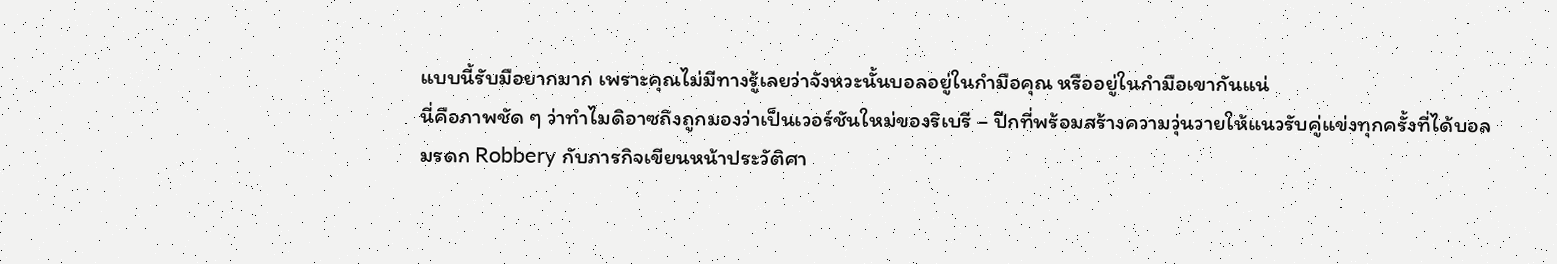แบบนี้รับมือยากมาก เพราะคุณไม่มีทางรู้เลยว่าจังหวะนั้นบอลอยู่ในกำมือคุณ หรืออยู่ในกำมือเขากันแน่
นี่คือภาพชัด ๆ ว่าทำไมดิอาซถึงถูกมองว่าเป็นเวอร์ชันใหม่ของริเบรี – ปีกที่พร้อมสร้างความวุ่นวายให้แนวรับคู่แข่งทุกครั้งที่ได้บอล
มรดก Robbery กับภารกิจเขียนหน้าประวัติศา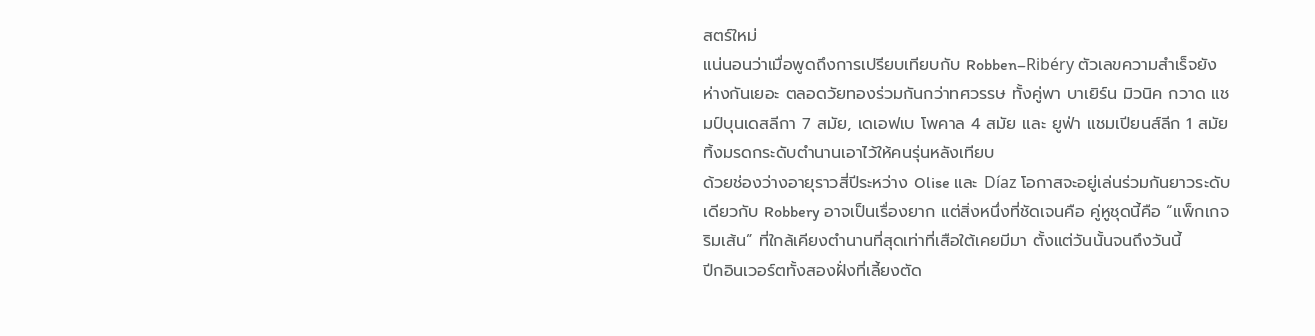สตร์ใหม่
แน่นอนว่าเมื่อพูดถึงการเปรียบเทียบกับ Robben–Ribéry ตัวเลขความสำเร็จยังห่างกันเยอะ ตลอดวัยทองร่วมกันกว่าทศวรรษ ทั้งคู่พา บาเยิร์น มิวนิค กวาด แชมป์บุนเดสลีกา 7 สมัย, เดเอฟเบ โพคาล 4 สมัย และ ยูฟ่า แชมเปียนส์ลีก 1 สมัย ทิ้งมรดกระดับตำนานเอาไว้ให้คนรุ่นหลังเทียบ
ด้วยช่องว่างอายุราวสี่ปีระหว่าง Olise และ Díaz โอกาสจะอยู่เล่นร่วมกันยาวระดับเดียวกับ Robbery อาจเป็นเรื่องยาก แต่สิ่งหนึ่งที่ชัดเจนคือ คู่หูชุดนี้คือ “แพ็กเกจริมเส้น” ที่ใกล้เคียงตำนานที่สุดเท่าที่เสือใต้เคยมีมา ตั้งแต่วันนั้นจนถึงวันนี้
ปีกอินเวอร์ตทั้งสองฝั่งที่เลี้ยงตัด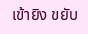เข้ายิง ขยับ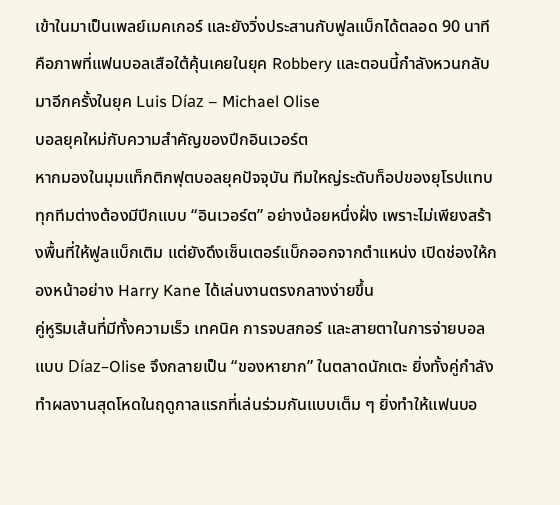เข้าในมาเป็นเพลย์เมคเกอร์ และยังวิ่งประสานกับฟูลแบ็กได้ตลอด 90 นาที คือภาพที่แฟนบอลเสือใต้คุ้นเคยในยุค Robbery และตอนนี้กำลังหวนกลับมาอีกครั้งในยุค Luis Díaz – Michael Olise
บอลยุคใหม่กับความสำคัญของปีกอินเวอร์ต
หากมองในมุมแท็กติกฟุตบอลยุคปัจจุบัน ทีมใหญ่ระดับท็อปของยุโรปแทบทุกทีมต่างต้องมีปีกแบบ “อินเวอร์ต” อย่างน้อยหนึ่งฝั่ง เพราะไม่เพียงสร้างพื้นที่ให้ฟูลแบ็กเติม แต่ยังดึงเซ็นเตอร์แบ็กออกจากตำแหน่ง เปิดช่องให้กองหน้าอย่าง Harry Kane ได้เล่นงานตรงกลางง่ายขึ้น
คู่หูริมเส้นที่มีทั้งความเร็ว เทคนิค การจบสกอร์ และสายตาในการจ่ายบอลแบบ Díaz–Olise จึงกลายเป็น “ของหายาก” ในตลาดนักเตะ ยิ่งทั้งคู่กำลังทำผลงานสุดโหดในฤดูกาลแรกที่เล่นร่วมกันแบบเต็ม ๆ ยิ่งทำให้แฟนบอ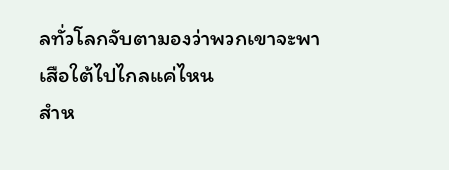ลทั่วโลกจับตามองว่าพวกเขาจะพาเสือใต้ไปไกลแค่ไหน
สำห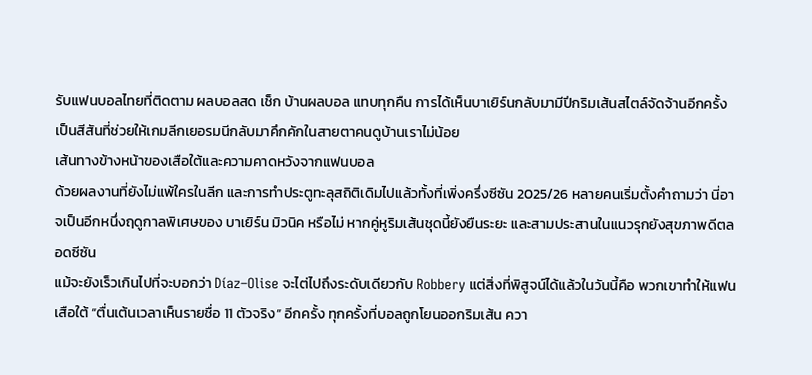รับแฟนบอลไทยที่ติดตาม ผลบอลสด เช็ก บ้านผลบอล แทบทุกคืน การได้เห็นบาเยิร์นกลับมามีปีกริมเส้นสไตล์จัดจ้านอีกครั้ง เป็นสีสันที่ช่วยให้เกมลีกเยอรมนีกลับมาคึกคักในสายตาคนดูบ้านเราไม่น้อย
เส้นทางข้างหน้าของเสือใต้และความคาดหวังจากแฟนบอล
ด้วยผลงานที่ยังไม่แพ้ใครในลีก และการทำประตูทะลุสถิติเดิมไปแล้วทั้งที่เพิ่งครึ่งซีซัน 2025/26 หลายคนเริ่มตั้งคำถามว่า นี่อาจเป็นอีกหนึ่งฤดูกาลพิเศษของ บาเยิร์น มิวนิค หรือไม่ หากคู่หูริมเส้นชุดนี้ยังยืนระยะ และสามประสานในแนวรุกยังสุขภาพดีตลอดซีซัน
แม้จะยังเร็วเกินไปที่จะบอกว่า Díaz–Olise จะไต่ไปถึงระดับเดียวกับ Robbery แต่สิ่งที่พิสูจน์ได้แล้วในวันนี้คือ พวกเขาทำให้แฟนเสือใต้ “ตื่นเต้นเวลาเห็นรายชื่อ 11 ตัวจริง” อีกครั้ง ทุกครั้งที่บอลถูกโยนออกริมเส้น ควา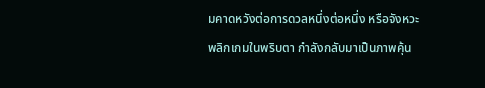มคาดหวังต่อการดวลหนึ่งต่อหนึ่ง หรือจังหวะพลิกเกมในพริบตา กำลังกลับมาเป็นภาพคุ้น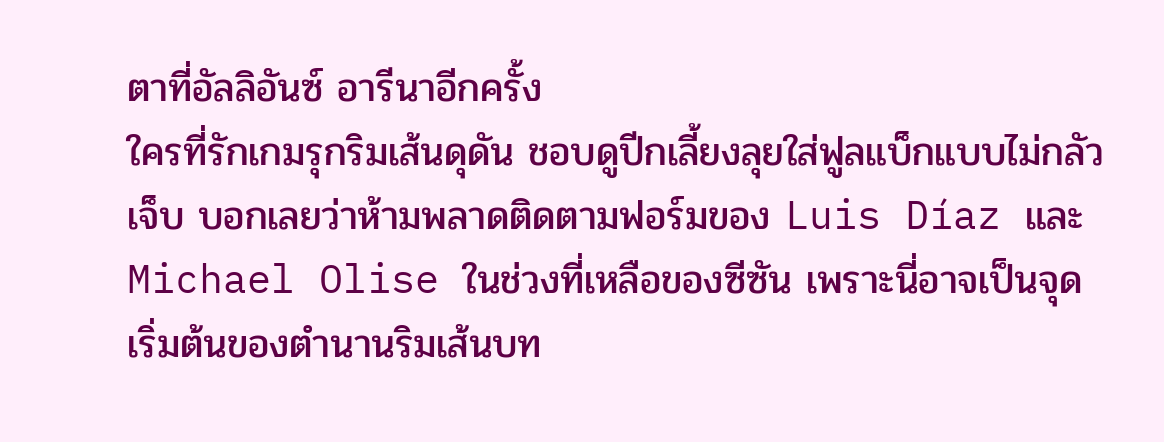ตาที่อัลลิอันซ์ อารีนาอีกครั้ง
ใครที่รักเกมรุกริมเส้นดุดัน ชอบดูปีกเลี้ยงลุยใส่ฟูลแบ็กแบบไม่กลัวเจ็บ บอกเลยว่าห้ามพลาดติดตามฟอร์มของ Luis Díaz และ Michael Olise ในช่วงที่เหลือของซีซัน เพราะนี่อาจเป็นจุดเริ่มต้นของตำนานริมเส้นบท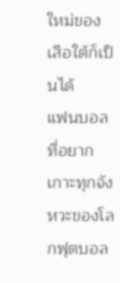ใหม่ของเสือใต้ก็เป็นได้
แฟนบอลที่อยากเกาะทุกจังหวะของโลกฟุตบอล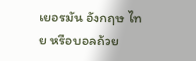เยอรมัน อังกฤษ ไทย หรือบอลถ้วย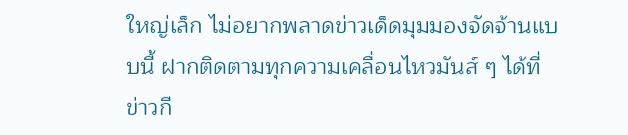ใหญ่เล็ก ไม่อยากพลาดข่าวเด็ดมุมมองจัดจ้านแบบนี้ ฝากติดตามทุกความเคลื่อนไหวมันส์ ๆ ได้ที่ ข่าวกี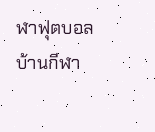ฬาฟุตบอลบ้านกีฬา